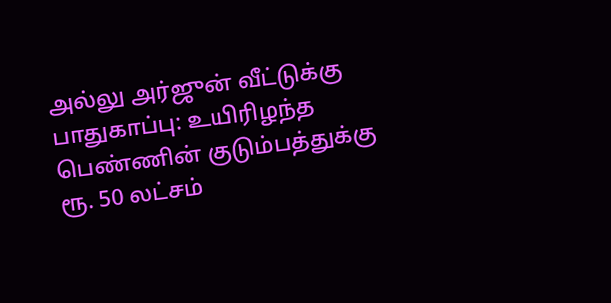அல்லு அர்ஜுன் வீட்டுக்கு பாதுகாப்பு: உயிரிழந்த பெண்ணின் குடும்பத்துக்கு ரூ. 50 லட்சம்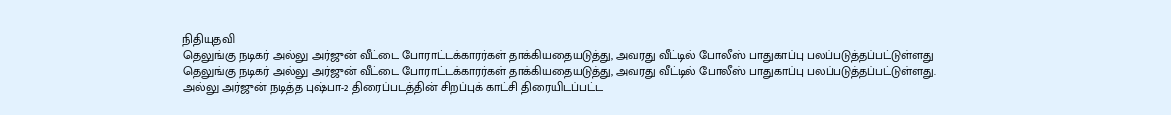நிதியுதவி
தெலுங்கு நடிகர் அல்லு அர்ஜுன் வீட்டை போராட்டக்காரர்கள் தாக்கியதையடுத்து, அவரது வீட்டில் போலீஸ் பாதுகாப்பு பலப்படுத்தப்பட்டுள்ளது
தெலுங்கு நடிகர் அல்லு அர்ஜுன் வீட்டை போராட்டக்காரர்கள் தாக்கியதையடுத்து, அவரது வீட்டில் போலீஸ் பாதுகாப்பு பலப்படுத்தப்பட்டுள்ளது.
அல்லு அர்ஜுன் நடித்த புஷ்பா-2 திரைப்படத்தின் சிறப்புக் காட்சி திரையிடப்பட்ட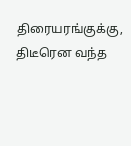திரையரங்குக்கு, திடீரென வந்த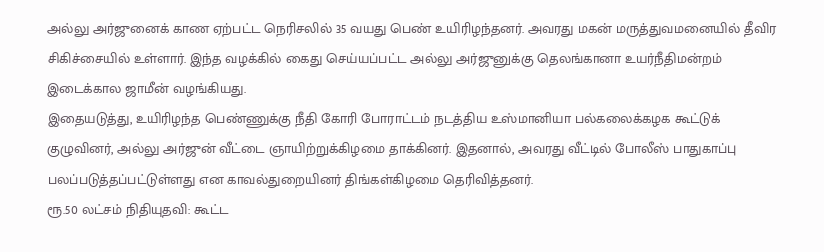அல்லு அர்ஜுனைக் காண ஏற்பட்ட நெரிசலில் 35 வயது பெண் உயிரிழந்தனர். அவரது மகன் மருத்துவமனையில் தீவிர சிகிச்சையில் உள்ளார். இந்த வழக்கில் கைது செய்யப்பட்ட அல்லு அர்ஜுனுக்கு தெலங்கானா உயர்நீதிமன்றம் இடைக்கால ஜாமீன் வழங்கியது.
இதையடுத்து, உயிரிழந்த பெண்ணுக்கு நீதி கோரி போராட்டம் நடத்திய உஸ்மானியா பல்கலைக்கழக கூட்டுக் குழுவினர், அல்லு அர்ஜுன் வீட்டை ஞாயிற்றுக்கிழமை தாக்கினர். இதனால், அவரது வீட்டில் போலீஸ் பாதுகாப்பு பலப்படுத்தப்பட்டுள்ளது என காவல்துறையினர் திங்கள்கிழமை தெரிவித்தனர்.
ரூ.50 லட்சம் நிதியுதவி: கூட்ட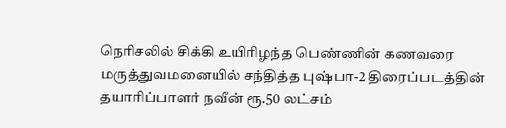நெரிசலில் சிக்கி உயிரிழந்த பெண்ணின் கணவரை மருத்துவமனையில் சந்தித்த புஷ்பா-2 திரைப்படத்தின் தயாரிப்பாளர் நவீன் ரூ.50 லட்சம்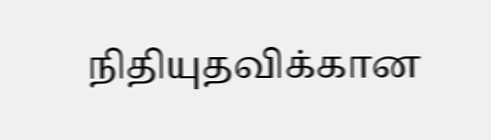நிதியுதவிக்கான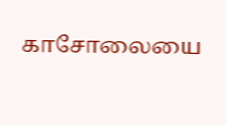காசோலையை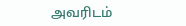அவரிடம்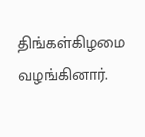திங்கள்கிழமை வழங்கினார்.